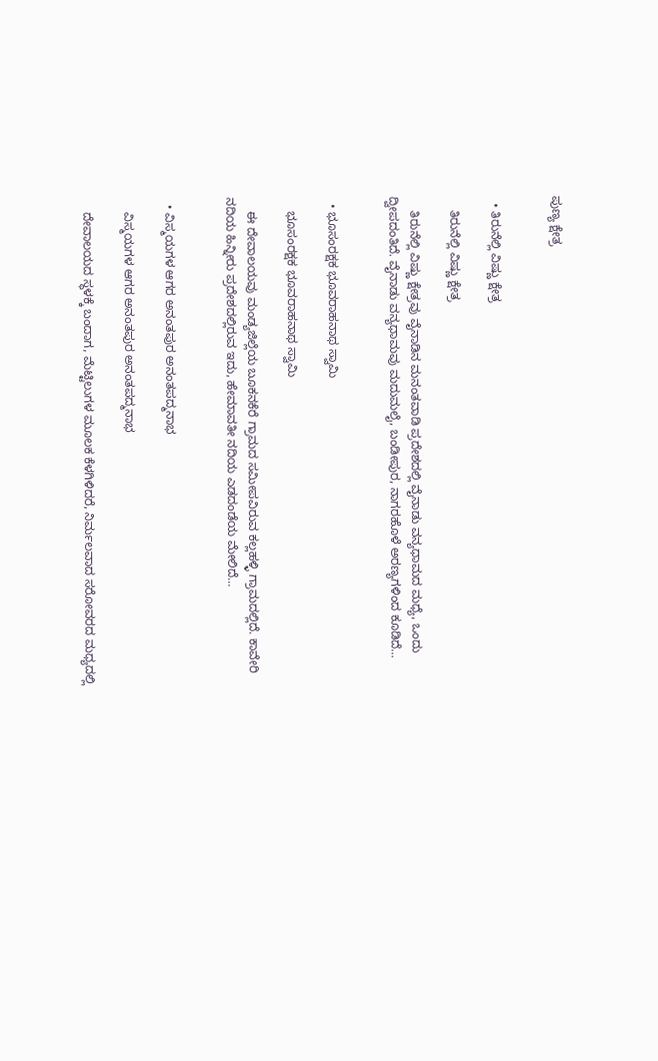ಪುಣ್ಯ ಕ್ಷೇತ್ರ


  • ತಿರುನೆಲ್ಲಿ ವಿಷ್ಣು ಕ್ಷೇತ್ರ

    ತಿರುನೆಲ್ಲಿ ವಿಷ್ಣು ಕ್ಷೇತ್ರ

    ತಿರುನೆಲ್ಲಿ ವಿಷ್ಣು ಕ್ಷೇತ್ರವು ವೈನಾಡಿನ ಮನಂತವಾಡಿ ಪ್ರದೇಶದಲ್ಲಿ ವೈನಾಡು ವನ್ಯಧಾಮದ ಮಧ್ಯೆ, ಒಂದು ದ್ವೀಪದಂತಿದೆ. ವೈನಾಡು ವನ್ಯಧಾಮವು ಮದುಮಲೈ, ಬಂಡೀಪುರ, ನಾಗರಹೊಳೆ ಅರಣ್ಯಗಳಿಂದ ಕೂಡಿದೆ…


  • ಭೂಸಂರಕ್ಷಕ ಭೂವರಾಹನಾಥ ಸ್ವಾಮಿ

    ಭೂಸಂರಕ್ಷಕ ಭೂವರಾಹನಾಥ ಸ್ವಾಮಿ

    ಈ ದೇವಾಲಯವು ಮಂಡ್ಯಜಿಲ್ಲೆಯ ಬೂಕನಕೆರೆ ಗ್ರಾಮದ ಸಮೀಪವಿರುವ ಕಲ್ಲಹಳ್ಳಿ ಗ್ರಾಮದಲ್ಲಿದೆ. ಕಾವೇರಿ ನದಿಯ ಹಿನ್ನೀರು ಪ್ರದೇಶದಲ್ಲಿರುವ ಇದು, ಹೇಮಾವತೀ ನದಿಯ ಎಡದಂಡೆಯ ಮೇಲಿದೆ…


  • ವಿಸ್ಮಯಗಳ ಆಗರ ಅನಂತಪುರ ಅನಂತಪದ್ಮನಾಭ

    ವಿಸ್ಮಯಗಳ ಆಗರ ಅನಂತಪುರ ಅನಂತಪದ್ಮನಾಭ

    ದೇವಾಲಯದ ಸ್ಥಳಕ್ಕೆ ಬಂದಾಗ, ಮೆಟ್ಟಿಲುಗಳ ಮೂಲಕ ಕೆಳಗಿಳಿದರೆ, ನಿರ್ಮಲವಾದ ಸರೋವರದ ಮಧ್ಯದಲ್ಲಿ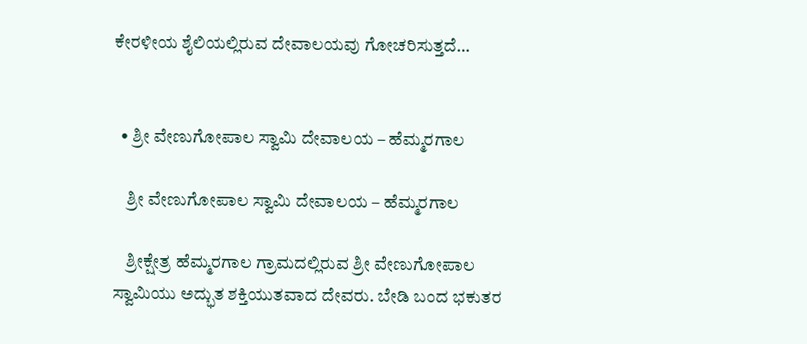ಕೇರಳೀಯ ಶೈಲಿಯಲ್ಲಿರುವ ದೇವಾಲಯವು ಗೋಚರಿಸುತ್ತದೆ…


  • ಶ್ರೀ ವೇಣುಗೋಪಾಲ ಸ್ವಾಮಿ ದೇವಾಲಯ – ಹೆಮ್ಮರಗಾಲ

    ಶ್ರೀ ವೇಣುಗೋಪಾಲ ಸ್ವಾಮಿ ದೇವಾಲಯ – ಹೆಮ್ಮರಗಾಲ

    ಶ್ರೀಕ್ಷೇತ್ರ ಹೆಮ್ಮರಗಾಲ ಗ್ರಾಮದಲ್ಲಿರುವ ಶ್ರೀ ವೇಣುಗೋಪಾಲ ಸ್ವಾಮಿಯು ಅದ್ಭುತ ಶಕ್ತಿಯುತವಾದ ದೇವರು. ಬೇಡಿ ಬಂದ ಭಕುತರ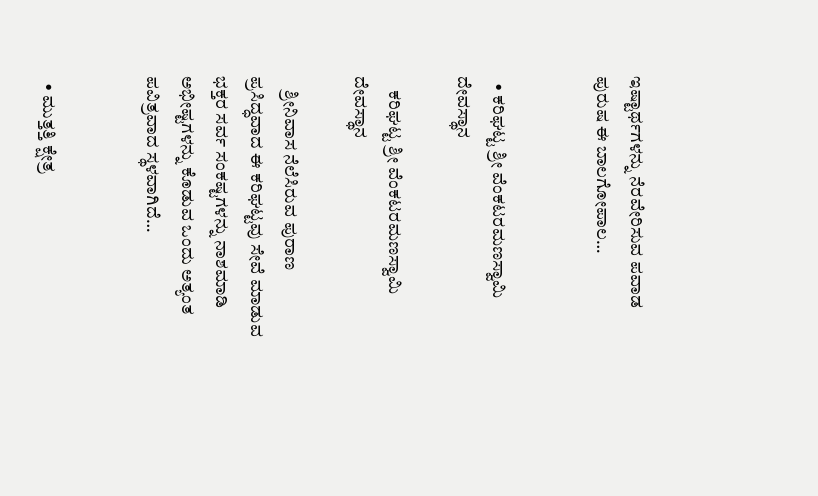ಇಷ್ಟಾರ್ಥಗಳನ್ನು ನೆರವೇರಿಸುವ ಪವಾಡ ಪುರುಷ ಈ ಬಾಲಗೋಪಾಲ…


  • ಕರಿಘಟ್ಟ ಶ್ರೀ ವೆಂಕಟರಮಣಸ್ವಾಮಿ ದೇವಸ್ಥಾನ

    ಕರಿಘಟ್ಟ ಶ್ರೀ ವೆಂಕಟರಮಣಸ್ವಾಮಿ ದೇವಸ್ಥಾನ

    ಶ್ರೀನಿವಾಸ ನೆಲೆಸಿರುವ ಪುರಾಣ ಪ್ರಸಿದ್ಧವಾದ ಈ ಕರಿಘಟ್ಟವು ಸೇವೆ ಮಾಡುವ ಭಕ್ತರ ಸರ್ವ ಸಂಕಷ್ಟಗಳನ್ನು ನಾಶಮಾಡಿ ಅಭೀಷ್ಟಗಳನ್ನು ಕೊಡುವ ಒಂದು ಅತ್ಯಂತ ಪವಿತ್ರವಾದ ಸ್ಥಳವಾಗಿದೆ…


  • ಮುತ್ತತ್ತಿ ಕ್ಷೇತ್ರ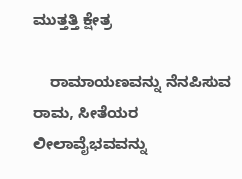ಮುತ್ತತ್ತಿ ಕ್ಷೇತ್ರ

    ರಾಮಾಯಣವನ್ನು ನೆನಪಿಸುವ ರಾಮ, ಸೀತೆಯರ ಲೀಲಾವೈಭವವನ್ನು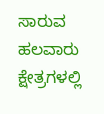ಸಾರುವ ಹಲವಾರು ಕ್ಷೇತ್ರಗಳಲ್ಲಿ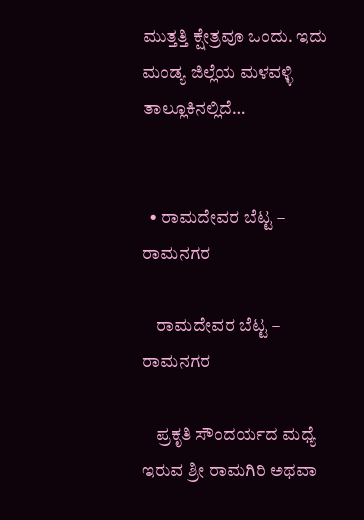ಮುತ್ತತ್ತಿ ಕ್ಷೇತ್ರವೂ ಒಂದು. ಇದು ಮಂಡ್ಯ ಜಿಲ್ಲೆಯ ಮಳವಳ್ಳಿ ತಾಲ್ಲೂಕಿನಲ್ಲಿದೆ…


  • ರಾಮದೇವರ ಬೆಟ್ಟ – ರಾಮನಗರ

    ರಾಮದೇವರ ಬೆಟ್ಟ – ರಾಮನಗರ

    ಪ್ರಕೃತಿ ಸೌಂದರ್ಯದ ಮಧ್ಯೆ ಇರುವ ಶ್ರೀ ರಾಮಗಿರಿ ಅಥವಾ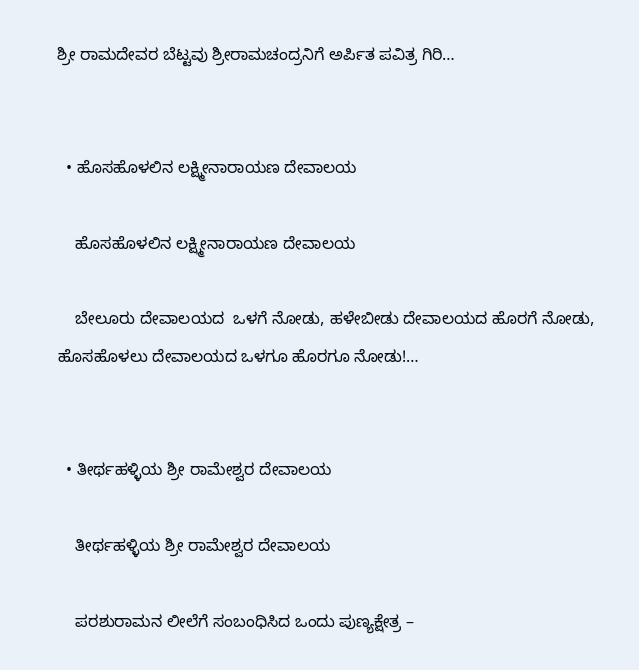ಶ್ರೀ ರಾಮದೇವರ ಬೆಟ್ಟವು ಶ್ರೀರಾಮಚಂದ್ರನಿಗೆ ಅರ್ಪಿತ ಪವಿತ್ರ ಗಿರಿ…


  • ಹೊಸಹೊಳಲಿನ ಲಕ್ಷ್ಮೀನಾರಾಯಣ ದೇವಾಲಯ

    ಹೊಸಹೊಳಲಿನ ಲಕ್ಷ್ಮೀನಾರಾಯಣ ದೇವಾಲಯ

    ಬೇಲೂರು ದೇವಾಲಯದ  ಒಳಗೆ ನೋಡು, ಹಳೇಬೀಡು ದೇವಾಲಯದ ಹೊರಗೆ ನೋಡು, ಹೊಸಹೊಳಲು ದೇವಾಲಯದ ಒಳಗೂ ಹೊರಗೂ ನೋಡು!…


  • ತೀರ್ಥಹಳ್ಳಿಯ ಶ್ರೀ ರಾಮೇಶ್ವರ ದೇವಾಲಯ

    ತೀರ್ಥಹಳ್ಳಿಯ ಶ್ರೀ ರಾಮೇಶ್ವರ ದೇವಾಲಯ

    ಪರಶುರಾಮನ ಲೀಲೆಗೆ ಸಂಬಂಧಿಸಿದ ಒಂದು ಪುಣ್ಯಕ್ಷೇತ್ರ –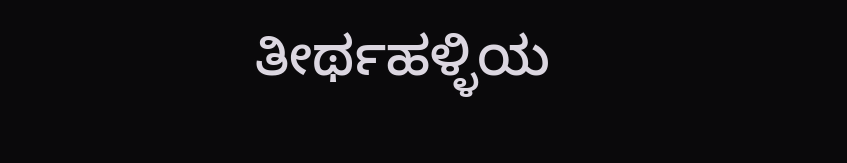ತೀರ್ಥಹಳ್ಳಿಯ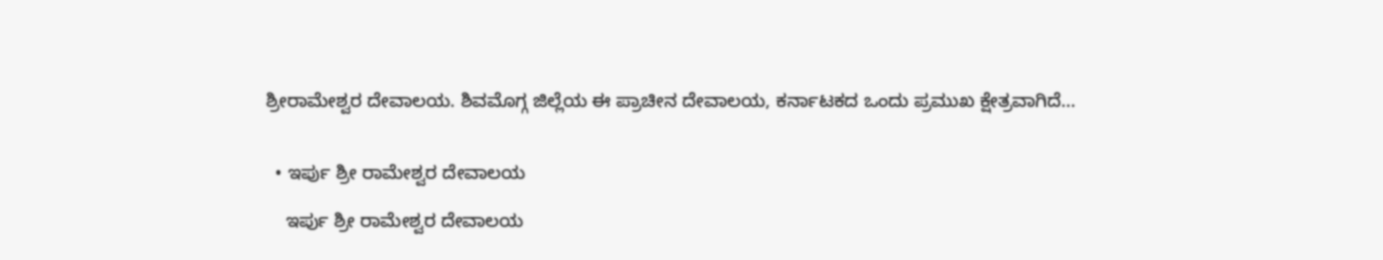ಶ್ರೀರಾಮೇಶ್ವರ ದೇವಾಲಯ. ಶಿವಮೊಗ್ಗ ಜಿಲ್ಲೆಯ ಈ ಪ್ರಾಚೀನ ದೇವಾಲಯ, ಕರ್ನಾಟಕದ ಒಂದು ಪ್ರಮುಖ ಕ್ಷೇತ್ರವಾಗಿದೆ…


  • ಇರ್ಪು ಶ್ರೀ ರಾಮೇಶ್ವರ ದೇವಾಲಯ

    ಇರ್ಪು ಶ್ರೀ ರಾಮೇಶ್ವರ ದೇವಾಲಯ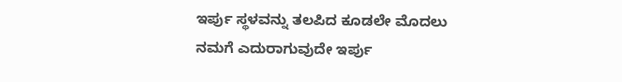ಇರ್ಪು ಸ್ಥಳವನ್ನು ತಲಪಿದ ಕೂಡಲೇ ಮೊದಲು ನಮಗೆ ಎದುರಾಗುವುದೇ ಇರ್ಪು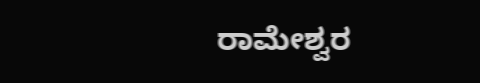ರಾಮೇಶ್ವರ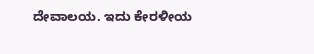ದೇವಾಲಯ. ಇದು ಕೇರಳೀಯ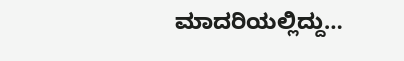ಮಾದರಿಯಲ್ಲಿದ್ದು…